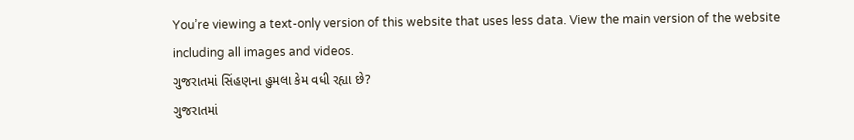You’re viewing a text-only version of this website that uses less data. View the main version of the website including all images and videos.
ગુજરાતમાં સિંહણના હુમલા કેમ વધી રહ્યા છે?
ગુજરાતમાં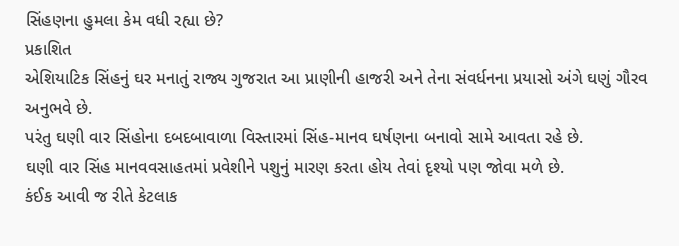સિંહણના હુમલા કેમ વધી રહ્યા છે?
પ્રકાશિત
એશિયાટિક સિંહનું ઘર મનાતું રાજ્ય ગુજરાત આ પ્રાણીની હાજરી અને તેના સંવર્ધનના પ્રયાસો અંગે ઘણું ગૌરવ અનુભવે છે.
પરંતુ ઘણી વાર સિંહોના દબદબાવાળા વિસ્તારમાં સિંહ-માનવ ઘર્ષણના બનાવો સામે આવતા રહે છે.
ઘણી વાર સિંહ માનવવસાહતમાં પ્રવેશીને પશુનું મારણ કરતા હોય તેવાં દૃશ્યો પણ જોવા મળે છે.
કંઈક આવી જ રીતે કેટલાક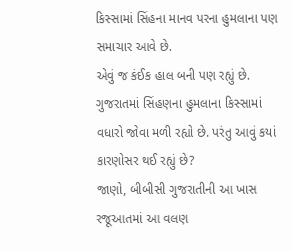કિસ્સામાં સિંહના માનવ પરના હુમલાના પણ સમાચાર આવે છે.
એવું જ કંઈક હાલ બની પણ રહ્યું છે. ગુજરાતમાં સિંહણના હુમલાના કિસ્સામાં વધારો જોવા મળી રહ્યો છે. પરંતુ આવું કયાં કારણોસર થઈ રહ્યું છે?
જાણો, બીબીસી ગુજરાતીની આ ખાસ રજૂઆતમાં આ વલણ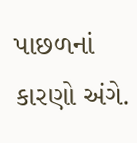પાછળનાં કારણો અંગે.